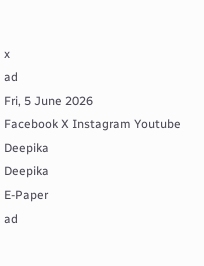x
ad
Fri, 5 June 2026
Facebook X Instagram Youtube
Deepika
Deepika
E-Paper
ad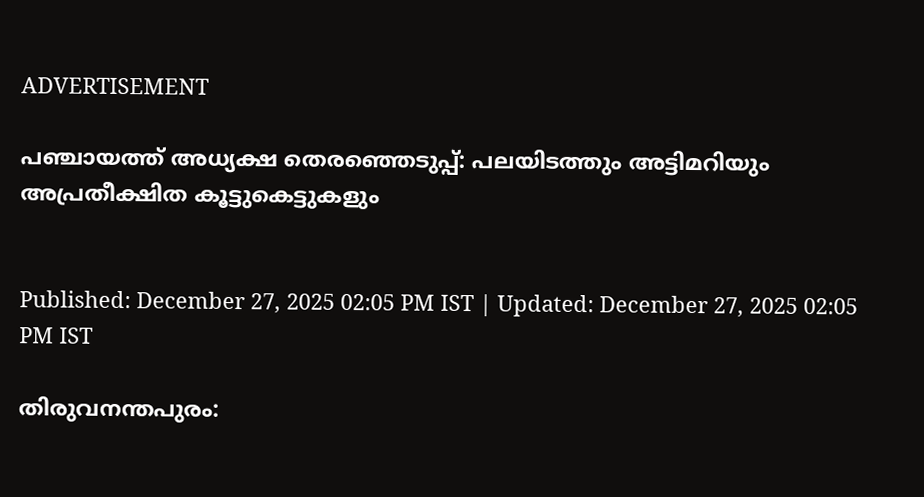ADVERTISEMENT

പഞ്ചായത്ത് അധ്യക്ഷ തെരഞ്ഞെടുപ്പ്: പലയിടത്തും അട്ടിമറിയും അപ്രതീക്ഷിത കൂട്ടുകെട്ടുകളും


Published: December 27, 2025 02:05 PM IST | Updated: December 27, 2025 02:05 PM IST

തിരുവനന്തപുരം: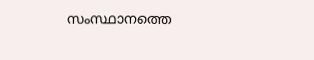സംസ്ഥാനത്തെ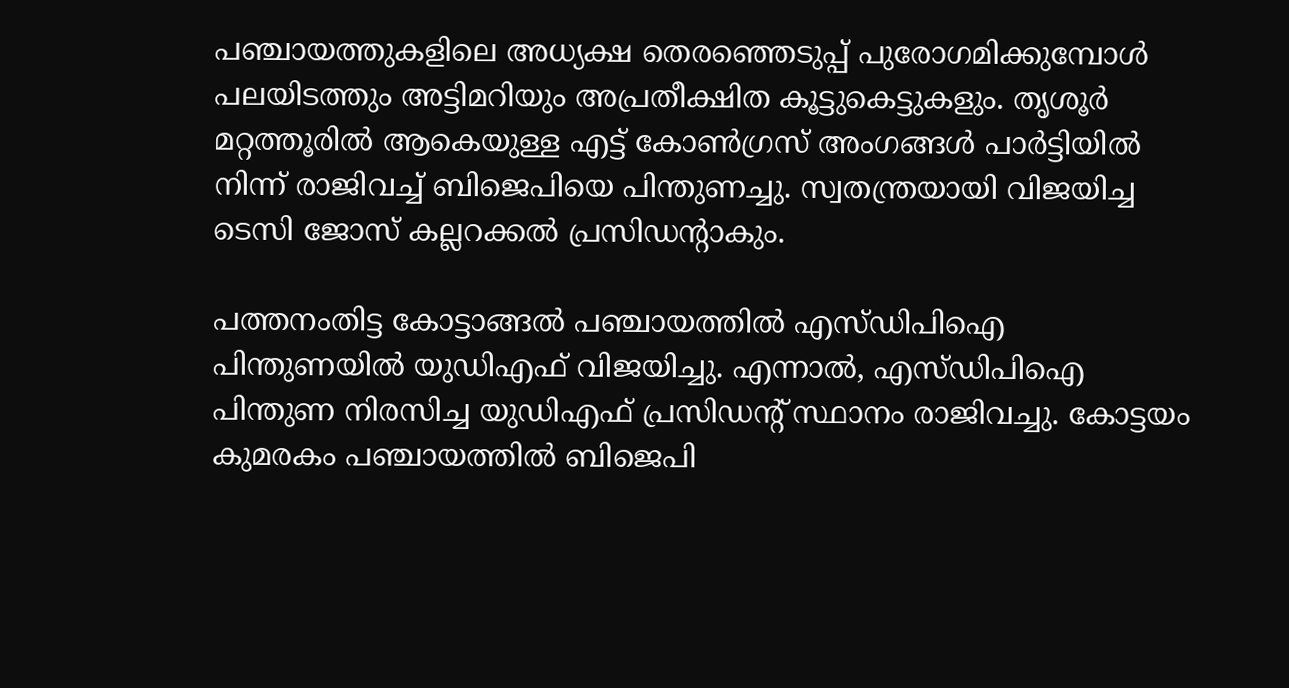പഞ്ചായത്തുകളിലെ അധ്യക്ഷ തെരഞ്ഞെടുപ്പ് പുരോഗമിക്കുമ്പോൾ പലയിടത്തും അട്ടിമറിയും അപ്രതീക്ഷിത കൂട്ടുകെട്ടുകളും. തൃശൂർ മറ്റത്തൂരിൽ ആകെയുള്ള എട്ട് കോൺഗ്രസ് അംഗങ്ങൾ പാർട്ടിയിൽ നിന്ന് രാജിവച്ച് ബിജെപിയെ പിന്തുണച്ചു. സ്വതന്ത്രയായി വിജയിച്ച ടെസി ജോസ് കല്ലറക്കൽ പ്രസിഡന്‍റാകും.

പത്തനംതിട്ട കോട്ടാങ്ങൽ പഞ്ചായത്തിൽ എസ്ഡിപിഐ പിന്തുണയിൽ യുഡിഎഫ് വിജയിച്ചു. എന്നാൽ, എസ്ഡിപിഐ പിന്തുണ നിരസിച്ച യുഡിഎഫ് പ്രസിഡന്‍റ് സ്ഥാനം രാജിവച്ചു. കോട്ടയം കുമരകം പഞ്ചായത്തിൽ ബിജെപി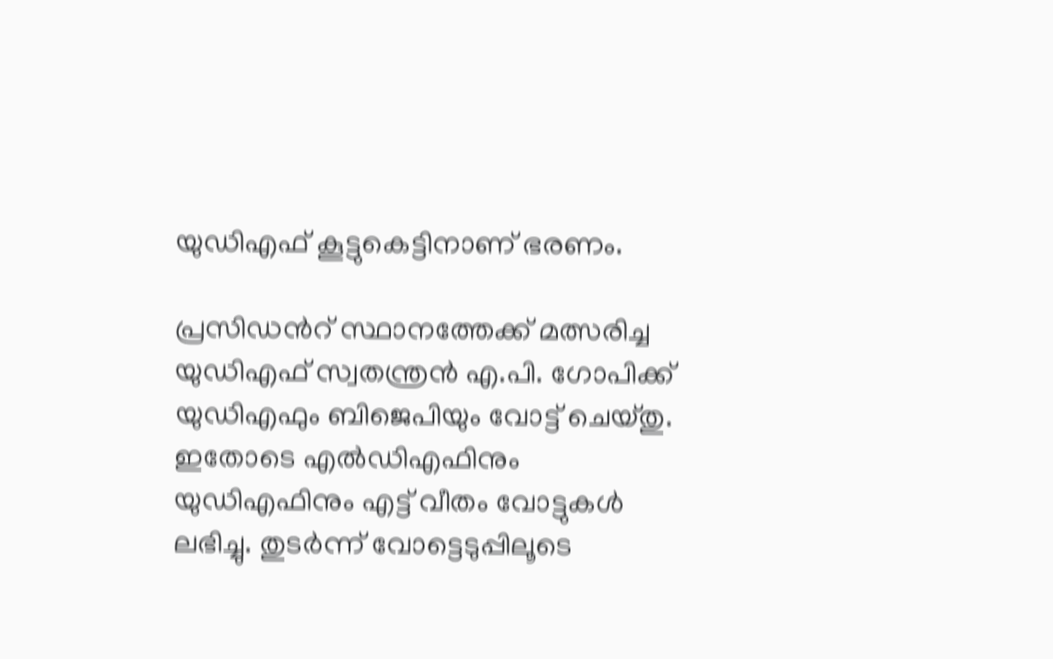യുഡിഎഫ് കൂട്ടുകെട്ടിനാണ് ഭരണം.

പ്രസിഡന്‍റ് സ്ഥാനത്തേക്ക് മത്സരിച്ച യുഡിഎഫ് സ്വതന്ത്രൻ എ.പി. ഗോപിക്ക് യുഡിഎഫും ബിജെപിയും വോട്ട് ചെയ്തു. ഇതോടെ എൽഡിഎഫിനും യുഡിഎഫിനും എട്ട് വീതം വോട്ടുകള്‍ ലഭിച്ചു. തുടർന്ന് വോട്ടെടുപ്പിലൂടെ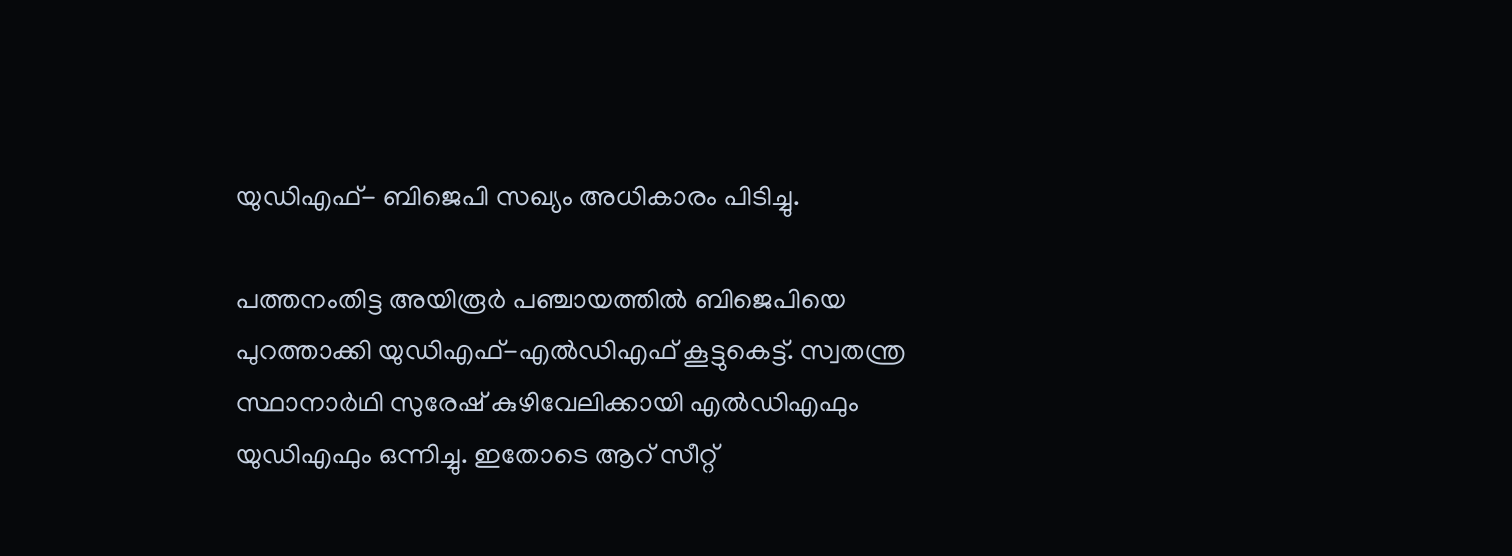യുഡിഎഫ്- ബിജെപി സഖ്യം അധികാരം പിടിച്ചു.

പത്തനംതിട്ട അയിരൂർ പഞ്ചായത്തിൽ ബിജെപിയെ പുറത്താക്കി യുഡിഎഫ്-എൽഡിഎഫ് കൂട്ടുകെട്ട്. സ്വതന്ത്ര സ്ഥാനാർഥി സുരേഷ് കുഴിവേലിക്കായി എൽഡിഎഫും യുഡിഎഫും ഒന്നിച്ചു. ഇതോടെ ആറ് സീറ്റ്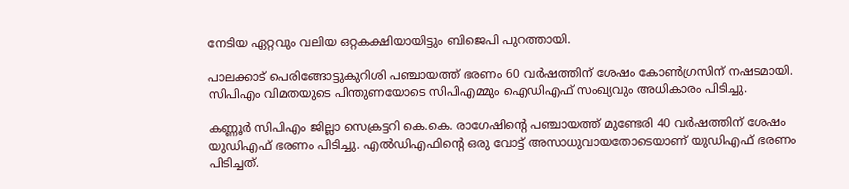നേടിയ ഏറ്റവും വലിയ ഒറ്റകക്ഷിയായിട്ടും ബിജെപി പുറത്തായി.

പാലക്കാട് പെരിങ്ങോട്ടുകുറിശി പഞ്ചായത്ത് ഭരണം 60 വർഷത്തിന് ശേഷം കോണ്‍ഗ്രസിന് നഷടമായി. സിപിഎം വിമതയുടെ പിന്തുണയോടെ സിപിഎമ്മും ഐഡിഎഫ് സംഖ്യവും അധികാരം പിടിച്ചു.

കണ്ണൂർ സിപിഎം ജില്ലാ സെക്രട്ടറി കെ.കെ. രാഗേഷിന്‍റെ പഞ്ചായത്ത് മുണ്ടേരി 40 വർഷത്തിന് ശേഷം യുഡിഎഫ് ഭരണം പിടിച്ചു. എൽഡിഎഫിന്‍റെ ഒരു വോട്ട് അസാധുവായതോടെയാണ് യുഡിഎഫ് ഭരണം പിടിച്ചത്.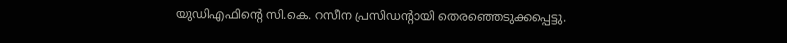യുഡിഎഫിന്‍റെ സി.കെ. റസീന പ്രസിഡന്‍റായി തെരഞ്ഞെടുക്കപ്പെട്ടു.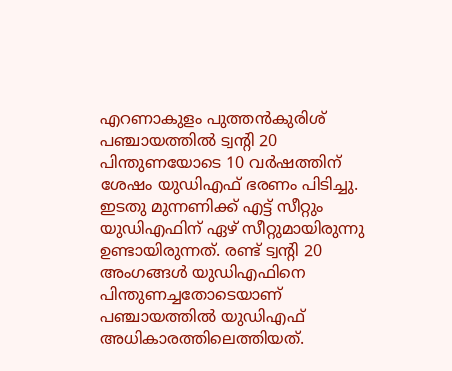എറണാകുളം പുത്തൻകുരിശ് പഞ്ചായത്തിൽ ട്വന്‍റി 20 പിന്തുണയോടെ 10 വർഷത്തിന് ശേഷം യുഡിഎഫ് ഭരണം പിടിച്ചു. ഇടതു മുന്നണിക്ക് എട്ട് സീറ്റും യുഡിഎഫിന് ഏഴ് സീറ്റുമായിരുന്നു ഉണ്ടായിരുന്നത്. രണ്ട് ട്വന്‍റി 20 അംഗങ്ങൾ യുഡിഎഫിനെ പിന്തുണച്ചതോടെയാണ് പഞ്ചായത്തിൽ യുഡിഎഫ് അധികാരത്തിലെത്തിയത്.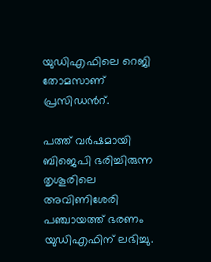യുഡിഎഫിലെ റെജി തോമസാണ് പ്രസിഡന്‍റ്.

പത്ത് വർഷമായി ബിജെപി ഭരിച്ചിരുന്ന തൃശൂരിലെ അവിണിശേരി പഞ്ചായത്ത് ഭരണം യുഡിഎഫിന് ലഭിച്ചു.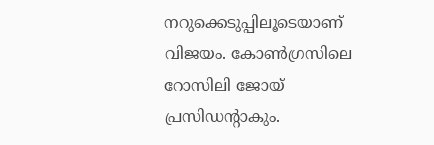നറുക്കെടുപ്പിലൂടെയാണ് വിജയം. കോണ്‍ഗ്രസിലെ റോസിലി ജോയ് പ്രസിഡന്‍റാകും.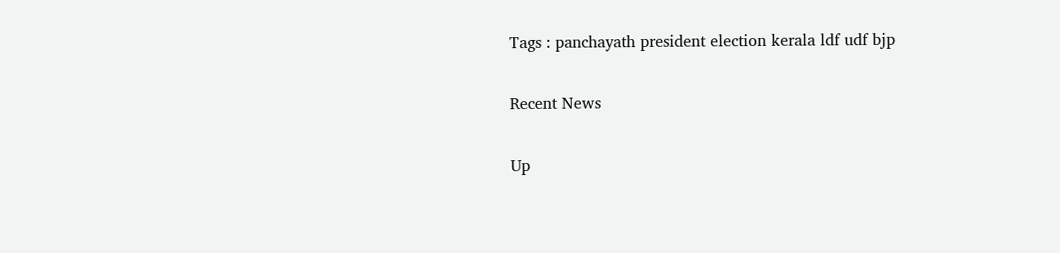Tags : panchayath president election kerala ldf udf bjp

Recent News

Up